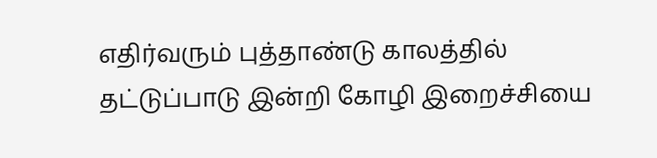எதிர்வரும் புத்தாண்டு காலத்தில் தட்டுப்பாடு இன்றி கோழி இறைச்சியை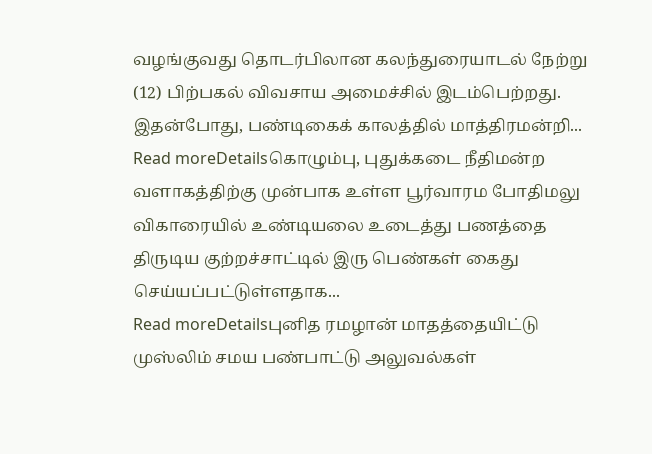வழங்குவது தொடர்பிலான கலந்துரையாடல் நேற்று (12) பிற்பகல் விவசாய அமைச்சில் இடம்பெற்றது. இதன்போது, பண்டிகைக் காலத்தில் மாத்திரமன்றி...
Read moreDetailsகொழும்பு, புதுக்கடை நீதிமன்ற வளாகத்திற்கு முன்பாக உள்ள பூர்வாரம போதிமலு விகாரையில் உண்டியலை உடைத்து பணத்தை திருடிய குற்றச்சாட்டில் இரு பெண்கள் கைது செய்யப்பட்டுள்ளதாக...
Read moreDetailsபுனித ரமழான் மாதத்தையிட்டு முஸ்லிம் சமய பண்பாட்டு அலுவல்கள்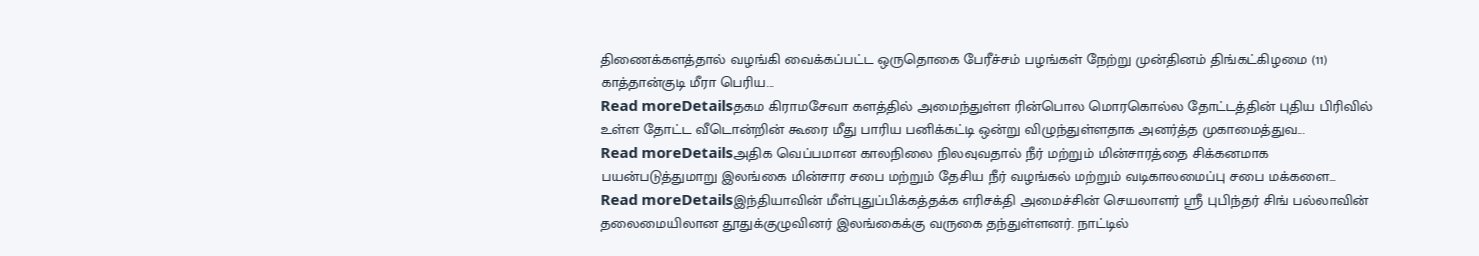திணைக்களத்தால் வழங்கி வைக்கப்பட்ட ஒருதொகை பேரீச்சம் பழங்கள் நேற்று முன்தினம் திங்கட்கிழமை (11) காத்தான்குடி மீரா பெரிய...
Read moreDetailsதகம கிராமசேவா களத்தில் அமைந்துள்ள ரின்பொல மொரகொல்ல தோட்டத்தின் புதிய பிரிவில் உள்ள தோட்ட வீடொன்றின் கூரை மீது பாரிய பனிக்கட்டி ஒன்று விழுந்துள்ளதாக அனர்த்த முகாமைத்துவ...
Read moreDetailsஅதிக வெப்பமான காலநிலை நிலவுவதால் நீர் மற்றும் மின்சாரத்தை சிக்கனமாக பயன்படுத்துமாறு இலங்கை மின்சார சபை மற்றும் தேசிய நீர் வழங்கல் மற்றும் வடிகாலமைப்பு சபை மக்களை...
Read moreDetailsஇந்தியாவின் மீள்புதுப்பிக்கத்தக்க எரிசக்தி அமைச்சின் செயலாளர் ஸ்ரீ புபிந்தர் சிங் பல்லாவின் தலைமையிலான தூதுக்குழுவினர் இலங்கைக்கு வருகை தந்துள்ளனர். நாட்டில்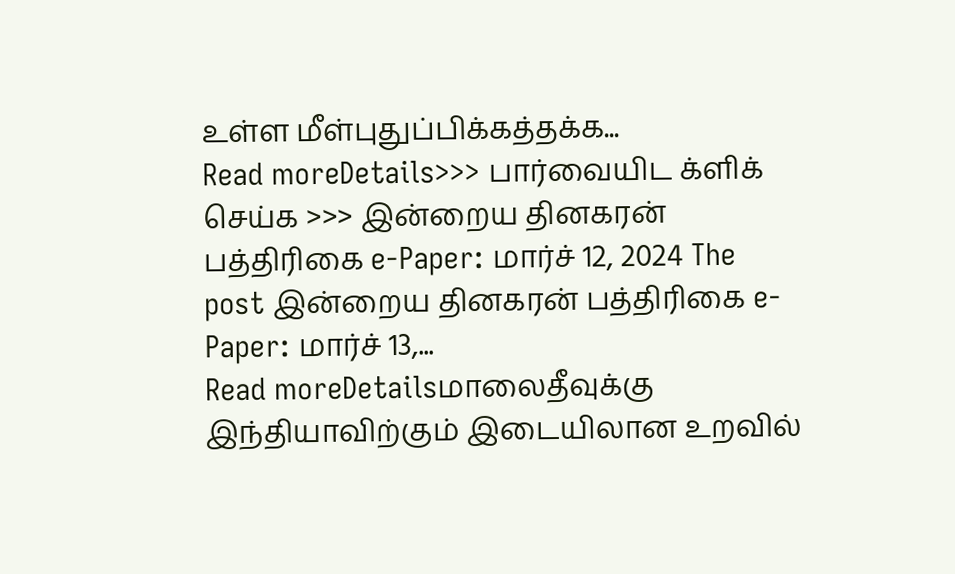உள்ள மீள்புதுப்பிக்கத்தக்க...
Read moreDetails>>> பார்வையிட க்ளிக் செய்க >>> இன்றைய தினகரன் பத்திரிகை e-Paper: மார்ச் 12, 2024 The post இன்றைய தினகரன் பத்திரிகை e-Paper: மார்ச் 13,...
Read moreDetailsமாலைதீவுக்கு இந்தியாவிற்கும் இடையிலான உறவில்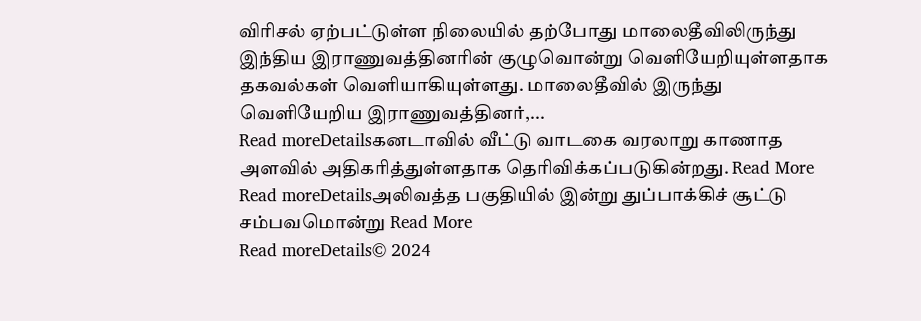விரிசல் ஏற்பட்டுள்ள நிலையில் தற்போது மாலைதீவிலிருந்து இந்திய இராணுவத்தினரின் குழுவொன்று வெளியேறியுள்ளதாக தகவல்கள் வெளியாகியுள்ளது. மாலைதீவில் இருந்து வெளியேறிய இராணுவத்தினர்,...
Read moreDetailsகனடாவில் வீட்டு வாடகை வரலாறு காணாத அளவில் அதிகரித்துள்ளதாக தெரிவிக்கப்படுகின்றது. Read More
Read moreDetailsஅலிவத்த பகுதியில் இன்று துப்பாக்கிச் சூட்டு சம்பவமொன்று Read More
Read moreDetails© 2024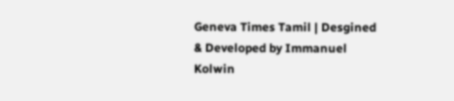Geneva Times Tamil | Desgined & Developed by Immanuel Kolwin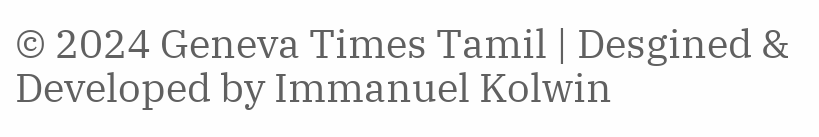© 2024 Geneva Times Tamil | Desgined & Developed by Immanuel Kolwin